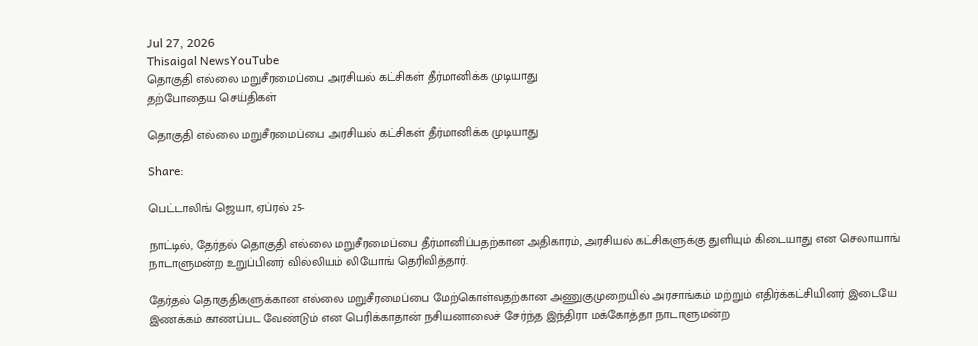Jul 27, 2026
Thisaigal NewsYouTube
தொகுதி எல்லை மறுசீரமைப்பை அரசியல் கட்சிகள் தீர்மானிக்க முடியாது
தற்போதைய செய்திகள்

தொகுதி எல்லை மறுசீரமைப்பை அரசியல் கட்சிகள் தீர்மானிக்க முடியாது

Share:

பெட்டாலிங் ஜெயா, ஏப்ரல் 25-

நாட்டில், தேர்தல் தொகுதி எல்லை மறுசீரமைப்பை தீர்மானிப்பதற்கான அதிகாரம், அரசியல் கட்சிகளுக்கு துளியும் கிடையாது என செலாயாங் நாடாளுமன்ற உறுப்பினர் வில்லியம் லியோங் தெரிவித்தார்.

தேர்தல் தொகுதிகளுக்கான எல்லை மறுசீரமைப்பை மேற்கொள்வதற்கான அணுகுமுறையில் அரசாங்கம் மற்றும் எதிர்க்கட்சியினர் இடையே இணக்கம் காணப்பட வேண்டும் என பெரிக்காதான் நசியனாலைச் சேர்ந்த இந்திரா மக்கோத்தா நாடாளுமன்ற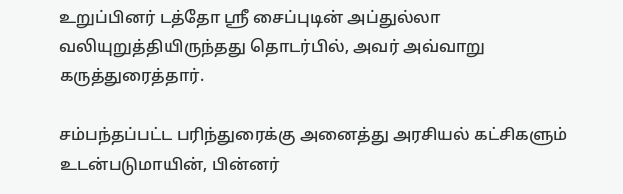உறுப்பினர் டத்தோ ஸ்ரீ சைப்புடின் அப்துல்லா வலியுறுத்தியிருந்தது தொடர்பில், அவர் அவ்வாறு கருத்துரைத்தார்.

சம்பந்தப்பட்ட பரிந்துரைக்கு அனைத்து அரசியல் கட்சிகளும் உடன்படுமாயின், பின்னர்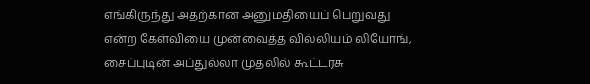எங்கிருந்து அதற்கான அனுமதியைப் பெறுவது என்ற கேள்வியை முன்வைத்த வில்லியம் லியோங், சைப்புடின் அப்துல்லா முதலில் கூட்டரசு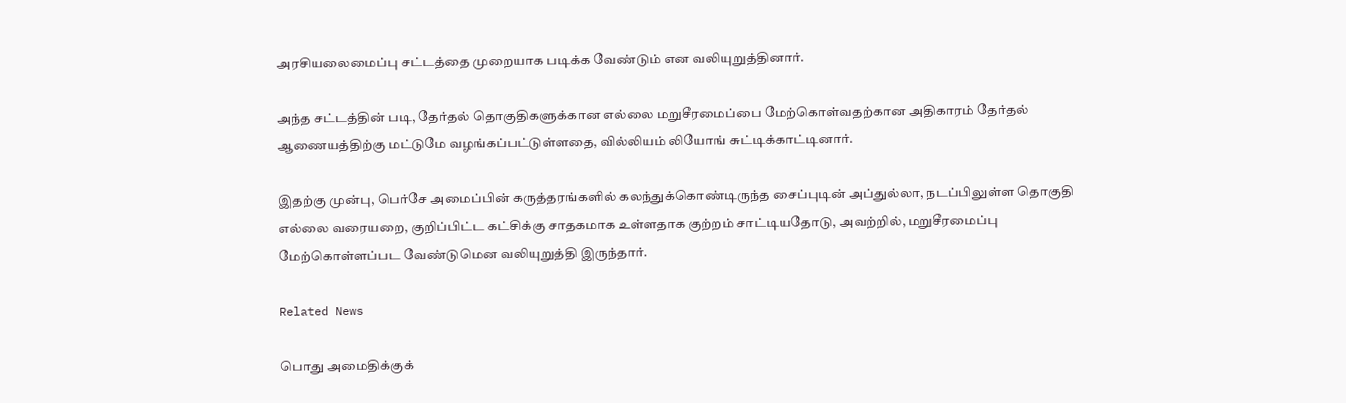அரசியலைமைப்பு சட்டத்தை முறையாக படிக்க வேண்டும் என வலியுறுத்தினார்.

அந்த சட்டத்தின் படி, தேர்தல் தொகுதிகளுக்கான எல்லை மறுசீரமைப்பை மேற்கொள்வதற்கான அதிகாரம் தேர்தல் ஆணையத்திற்கு மட்டுமே வழங்கப்பட்டுள்ளதை, வில்லியம் லியோங் சுட்டிக்காட்டினார்.

இதற்கு முன்பு, பெர்சே அமைப்பின் கருத்தரங்களில் கலந்துக்கொண்டிருந்த சைப்புடின் அப்துல்லா, நடப்பிலுள்ள தொகுதி எல்லை வரையறை, குறிப்பிட்ட கட்சிக்கு சாதகமாக உள்ளதாக குற்றம் சாட்டியதோடு, அவற்றில், மறுசீரமைப்பு மேற்கொள்ளப்பட வேண்டுமென வலியுறுத்தி இருந்தார்.

Related News

பொது அமைதிக்குக்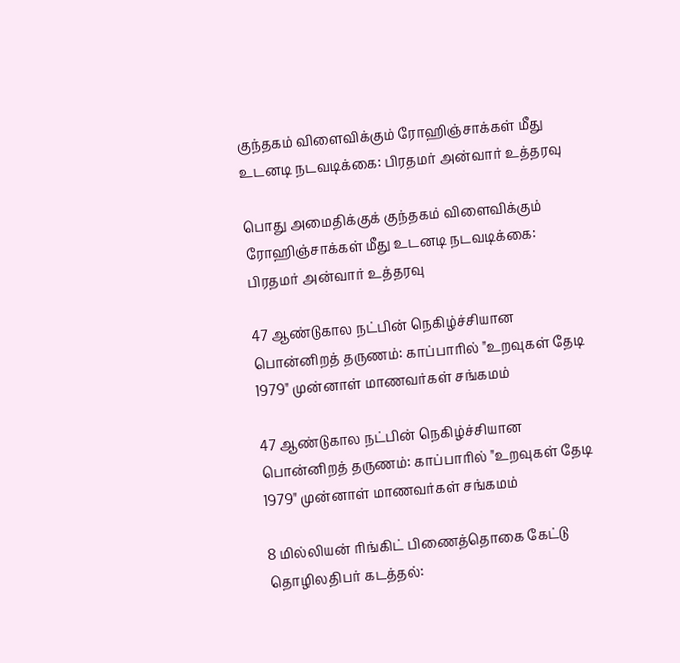குந்தகம் விளைவிக்கும் ரோஹிஞ்சாக்கள் மீது உடனடி நடவடிக்கை: பிரதமர் அன்வார் உத்தரவு

பொது அமைதிக்குக் குந்தகம் விளைவிக்கும் ரோஹிஞ்சாக்கள் மீது உடனடி நடவடிக்கை: பிரதமர் அன்வார் உத்தரவு

47 ஆண்டுகால நட்பின் நெகிழ்ச்சியான பொன்னிறத் தருணம்: காப்பாரில் "உறவுகள் தேடி 1979" முன்னாள் மாணவர்கள் சங்கமம்

47 ஆண்டுகால நட்பின் நெகிழ்ச்சியான பொன்னிறத் தருணம்: காப்பாரில் "உறவுகள் தேடி 1979" முன்னாள் மாணவர்கள் சங்கமம்

8 மில்லியன் ரிங்கிட் பிணைத்தொகை கேட்டு தொழிலதிபர் கடத்தல்: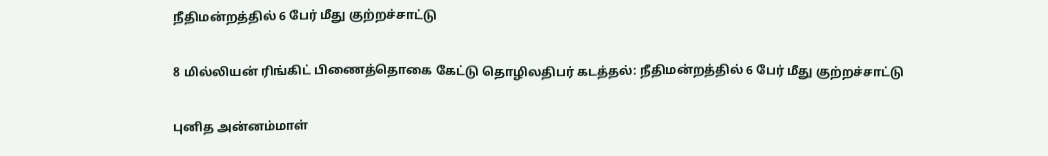நீதிமன்றத்தில் 6 பேர் மீது குற்றச்சாட்டு

8 மில்லியன் ரிங்கிட் பிணைத்தொகை கேட்டு தொழிலதிபர் கடத்தல்: நீதிமன்றத்தில் 6 பேர் மீது குற்றச்சாட்டு

புனித அன்னம்மாள்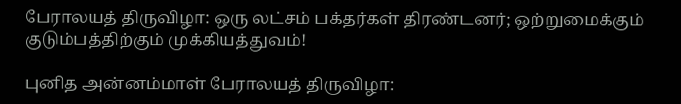பேராலயத் திருவிழா: ஒரு லட்சம் பக்தர்கள் திரண்டனர்; ஒற்றுமைக்கும் குடும்பத்திற்கும் முக்கியத்துவம்!

புனித அன்னம்மாள் பேராலயத் திருவிழா: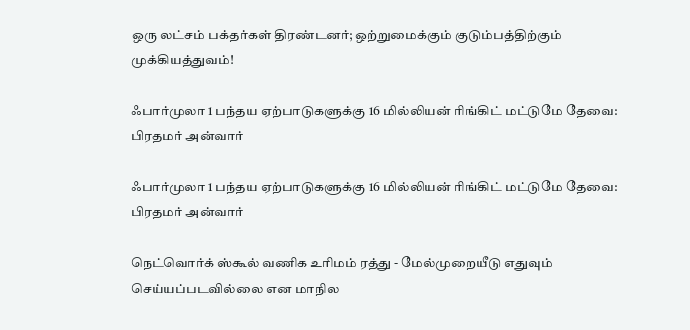ஒரு லட்சம் பக்தர்கள் திரண்டனர்; ஒற்றுமைக்கும் குடும்பத்திற்கும் முக்கியத்துவம்!

ஃபார்முலா 1 பந்தய ஏற்பாடுகளுக்கு 16 மில்லியன் ரிங்கிட் மட்டுமே தேவை: பிரதமர் அன்வார்

ஃபார்முலா 1 பந்தய ஏற்பாடுகளுக்கு 16 மில்லியன் ரிங்கிட் மட்டுமே தேவை: பிரதமர் அன்வார்

நெட்வொர்க் ஸ்கூல் வணிக உரிமம் ரத்து - மேல்முறையீடு எதுவும் செய்யப்படவில்லை என மாநில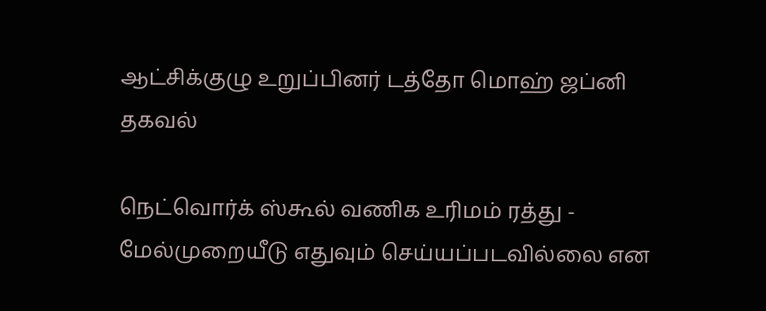ஆட்சிக்குழு உறுப்பினர் டத்தோ மொஹ் ஜப்னி தகவல்

நெட்வொர்க் ஸ்கூல் வணிக உரிமம் ரத்து - மேல்முறையீடு எதுவும் செய்யப்படவில்லை என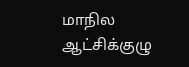மாநில ஆட்சிக்குழு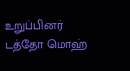உறுப்பினர் டத்தோ மொஹ்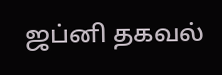ஜப்னி தகவல்